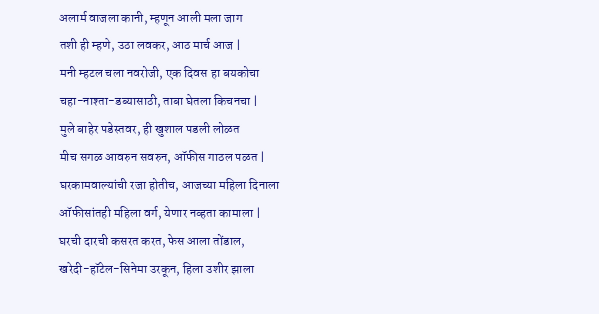अलार्म वाजला कानी, म्हणून आली मला जाग
तशी ही म्हणे, उठा लवकर, आठ मार्च आज |
मनी म्हटल चला नवरोजी, एक दिवस हा बयकोचा
चहा-नाश्ता-डब्यासाठी, ताबा घेतला किचनचा |
मुले बाहेर पडेस्तवर, ही खुशाल पडली लोळत
मीच सगळ आवरुन सवरुन, ऑफीस गाठल पळत |
घरकामवाल्यांची रजा होतीच, आजच्या महिला दिनाला
ऑफीसांतही महिला वर्ग, येणार नव्हता कामाला |
घरची दारची कसरत करत, फेस आला तोंडाल,
खरेदी-हॉटेल-सिनेमा उरकून, हिला उशीर झाला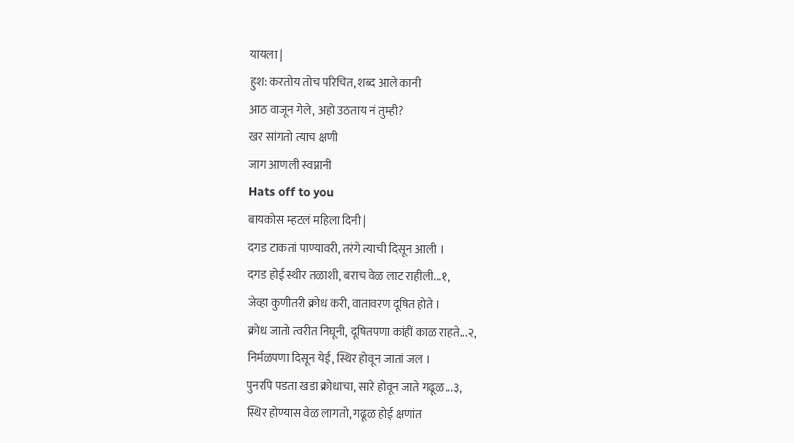यायला |
हुश: करतोय तोच परिचित, शब्द आले कानी
आठ वाजून गेले, अहो उठताय नं तुम्ही?
खर सांगतो त्याच क्षणी
जाग आणली स्वप्नानी
Hats off to you
बायकोस म्हटलं महिला दिनी |
दगड टाकतां पाण्यावरी, तरंगे त्याची दिसून आली ।
दगड होई स्थीर तळाशी, बराच वेळ लाट राहीली...१,
जेव्हा कुणीतरी क्रोध करी, वातावरण दूषित होते ।
क्रोध जातो त्वरीत निघूनी, दूषितपणा कांहीं काळ राहते...२,
निर्मळपणा दिसून येई, स्थिर होवून जातां जल ।
पुनरपि पडता खडा क्रोधाचा, सारे होवून जाते गढूळ...३,
स्थिर होण्यास वेळ लागतो, गढूळ होई क्षणांत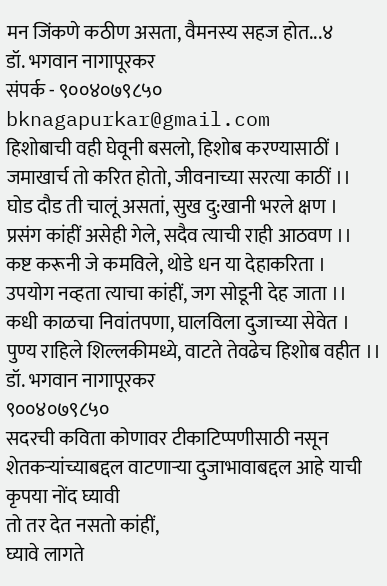मन जिंकणे कठीण असता, वैमनस्य सहज होत...४
डॉ. भगवान नागापूरकर
संपर्क - ९००४०७९८५०
bknagapurkar@gmail.com
हिशोबाची वही घेवूनी बसलो, हिशोब करण्यासाठीं ।
जमाखार्च तो करित होतो, जीवनाच्या सरत्या काठीं ।।
घोड दौड ती चालूं असतां, सुख दु:खानी भरले क्षण ।
प्रसंग कांहीं असेही गेले, सदैव त्याची राही आठवण ।।
कष्ट करूनी जे कमविले, थोडे धन या देहाकरिता ।
उपयोग नव्हता त्याचा कांहीं, जग सोडूनी देह जाता ।।
कधी काळचा निवांतपणा, घालविला दुजाच्या सेवेत ।
पुण्य राहिले शिल्लकीमध्ये, वाटते तेवढेच हिशोब वहीत ।।
डॉ. भगवान नागापूरकर
९००४०७९८५०
सदरची कविता कोणावर टीकाटिप्पणीसाठी नसून शेतकऱ्यांच्याबद्दल वाटणाऱ्या दुजाभावाबद्दल आहे याची कृपया नोंद घ्यावी
तो तर देत नसतो कांहीं,
घ्यावे लागते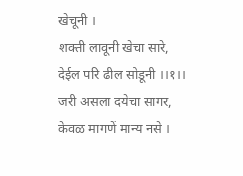खेचूनी ।
शक्ती लावूनी खेचा सारे,
देईल परि ढील सोडूनी ।।१।।
जरी असला दयेचा सागर,
केवळ मागणें मान्य नसे ।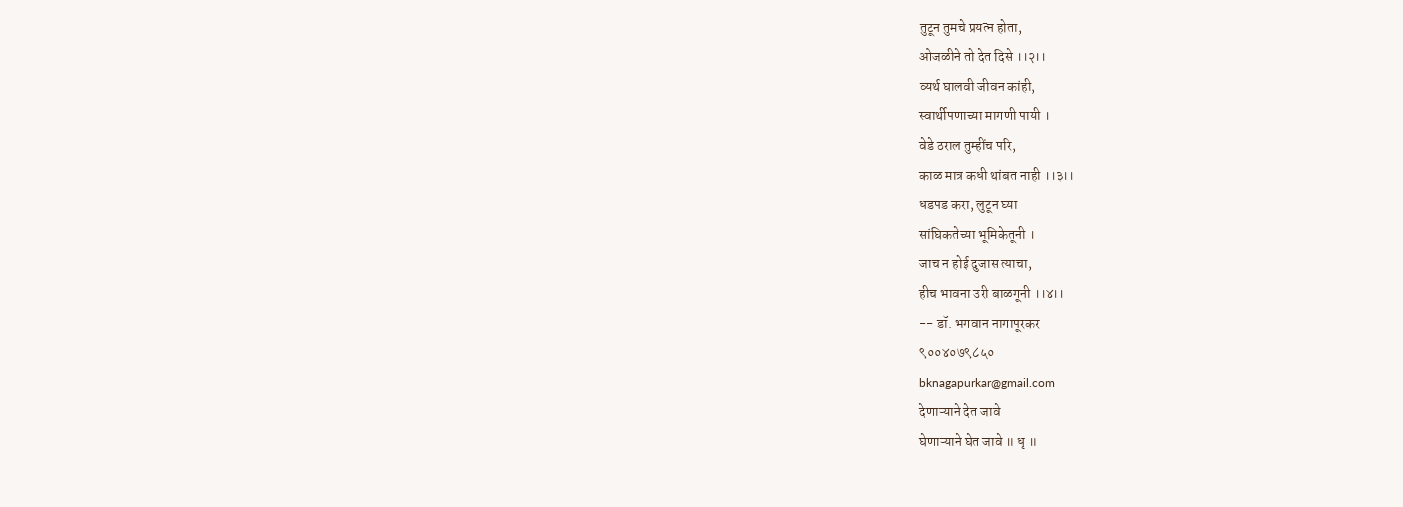तुटून तुमचे प्रयत्न होता,
ओजळीने तो देत दिसे ।।२।।
व्यर्थ घालवी जीवन कांही,
स्वार्थीपणाच्या मागणी पायी ।
वेडे ठराल तुम्हींच परि,
काळ मात्र कधी थांबत नाही ।।३।।
धडपड करा, लुटून घ्या
सांघिकतेच्या भूमिकेतूनी ।
जाच न होई दुजास त्याचा,
हीच भावना उरी बाळगूनी ।।४।।
-- डॉ. भगवान नागापूरकर
९००४०७९८५०
bknagapurkar@gmail.com
देणाऱ्याने देत जावे
घेणाऱ्याने घेत जावे ॥ धृ ॥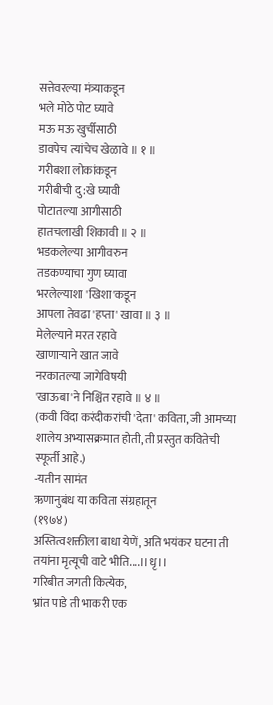सत्तेवरल्या मंत्र्याकडून
भले मोठे पोट घ्यावे
मऊ मऊ खुर्चीसाठी
डावपेच त्यांचेच खेळावे ॥ १ ॥
गरीबशा लोकांकडून
गरीबीची दु:खे घ्यावी
पोटातल्या आगीसाठी
हातचलाखी शिकावी ॥ २ ॥
भडकलेल्या आगीवरुन
तडकण्याचा गुण घ्यावा
भरलेल्याशा 'खिशा'कडून
आपला तेवढा 'हप्ता' खावा ॥ ३ ॥
मेलेल्याने मरत रहावे
खाणाऱ्याने खात जावे
नरकातल्या जागेविषयी
'खाऊबा'ने निश्चिंत रहावे ॥ ४ ॥
(कवी विंदा करंदीकरांची 'देता' कविता, जी आमच्या शालेय अभ्यासक्रमात होती, ती प्रस्तुत कवितेची स्फूर्ती आहे.)
-यतीन सामंत
ऋणानुबंध या कविता संग्रहातून
(१९७४)
अस्तित्वशक्तीला बाधा येणें, अति भयंकर घटना ती
तयांना मृत्यूची वाटे भीति....।।धृ।।
गरिबीत जगती कित्येक,
भ्रांत पाडे ती भाकरी एक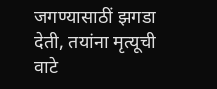जगण्यासाठीं झगडा देती, तयांना मृत्यूची वाटे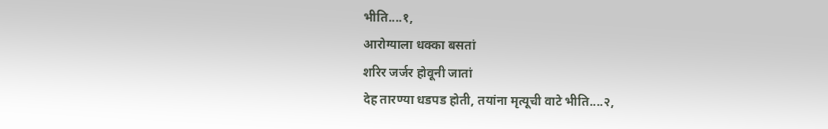भीति....१,
आरोग्याला धक्का बसतां
शरिर जर्जर होवूनी जातां
देह तारण्या धडपड होती, तयांना मृत्यूची वाटे भीति....२,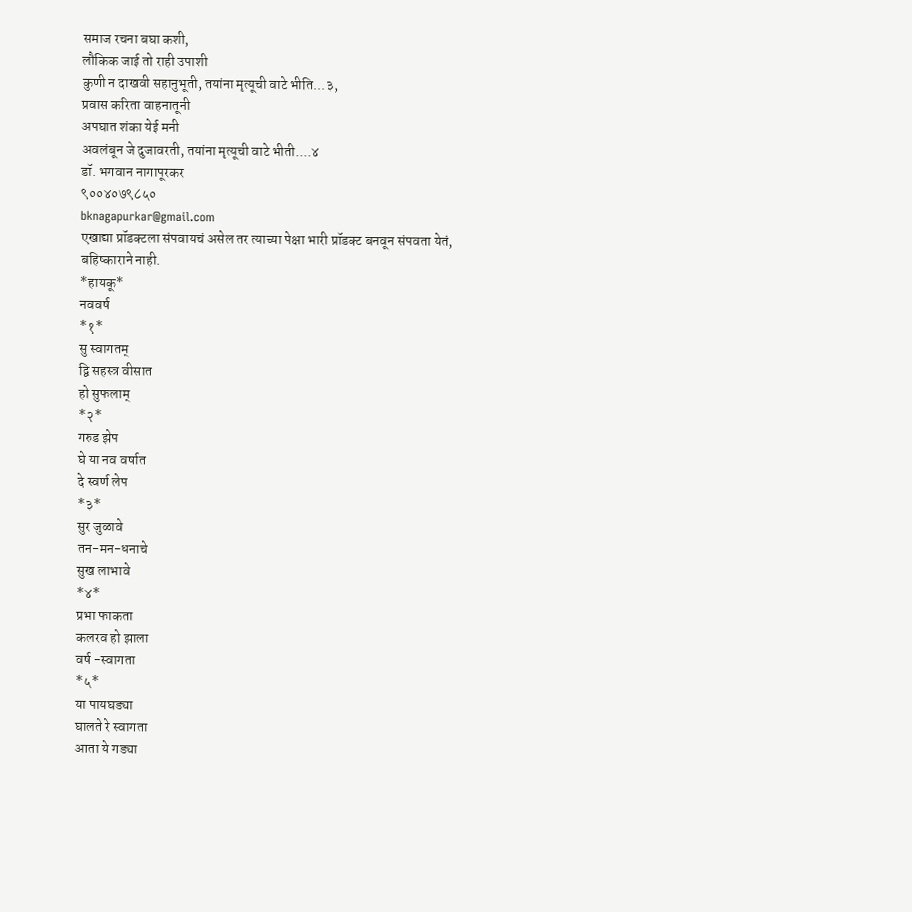समाज रचना बघा कशी,
लौकिक जाई तो राही उपाशी
कुणी न दाखवी सहानुभूती, तयांना मृत्यूची वाटे भीति...३,
प्रवास करिता वाहनातूनी
अपघात शंका येई मनी
अवलंबून जे दुजावरती, तयांना मृत्यूची वाटे भीती....४
डॉ. भगवान नागापूरकर
९००४०७९८५०
bknagapurkar@gmail.com
एखाद्या प्रॉडक्टला संपवायचं असेल तर त्याच्या पेक्षा भारी प्रॉडक्ट बनवून संपवता येतं, बहिष्काराने नाही.
*हायकू*
नववर्ष
*१*
सु स्वागतम्
द्वि सहस्त्र वीसात
हो सुफलाम्
*२*
गरुड झेप
घे या नव वर्षात
दे स्वर्ण लेप
*३*
सुर जुळावे
तन-मन-धनाचे
सुख लाभावे
*४*
प्रभा फाकता
कलरव हो झाला
वर्ष -स्वागता
*५*
या पायघड्या
घालते रे स्वागता
आता ये गड्या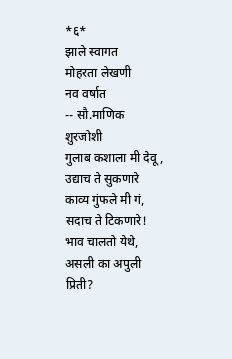*६*
झाले स्वागत
मोहरता लेखणी
नव वर्षात
-- सौ.माणिक शुरजोशी
गुलाब कशाला मी देवू , उद्याच ते सुकणारे
काव्य गुंफले मी गं, सदाच ते टिकणारे!
भाव चालतो येथे, असली का अपुली प्रिती?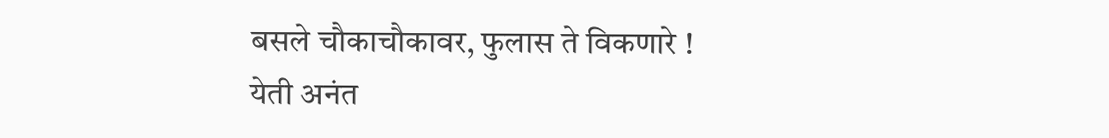बसले चौकाचौकावर, फुलास ते विकणारे !
येती अनंत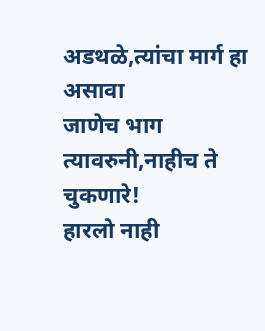अडथळे,त्यांचा मार्ग हा असावा
जाणेच भाग त्यावरुनी,नाहीच ते चुकणारे!
हारलो नाही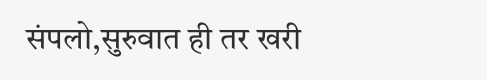संपलो,सुरुवात ही तर खरी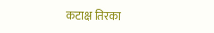कटाक्ष तिरका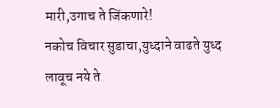मारी,उगाच ते जिंकणारे!
नकोच विचार सुडाचा,युध्दाने वाढते युध्द
लावूच नये ते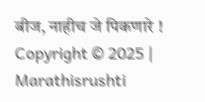बीज, नाहीच जे पिकणारे !
Copyright © 2025 | Marathisrushti